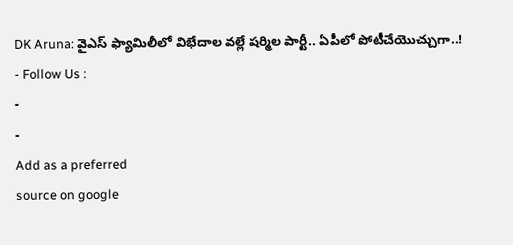DK Aruna: వైఎస్ ఫ్యామిలీలో విభేదాల వల్లే షర్మిల పార్టీ.. ఏపీలో పోటీచేయొచ్చుగా..!
- Follow Us :
-
-
Add as a preferred
source on google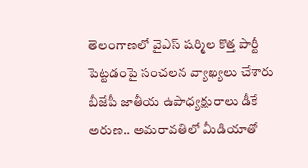తెలంగాణలో వైఎస్ షర్మిల కొత్త పార్టీ పెట్టడంపై సంచలన వ్యాఖ్యలు చేశారు బీజేపీ జాతీయ ఉపాధ్యక్షురాలు డీకే అరుణ.. అమరావతిలో మీడియాతో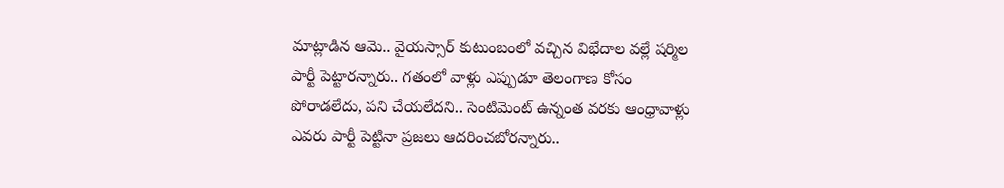మాట్లాడిన ఆమె.. వైయస్సార్ కుటుంబంలో వచ్చిన విభేదాల వల్లే షర్మిల పార్టీ పెట్టారన్నారు.. గతంలో వాళ్లు ఎప్పుడూ తెలంగాణ కోసం పోరాడలేదు, పని చేయలేదని.. సెంటిమెంట్ ఉన్నంత వరకు ఆంధ్రావాళ్లు ఎవరు పార్టీ పెట్టినా ప్రజలు ఆదరించబోరన్నారు..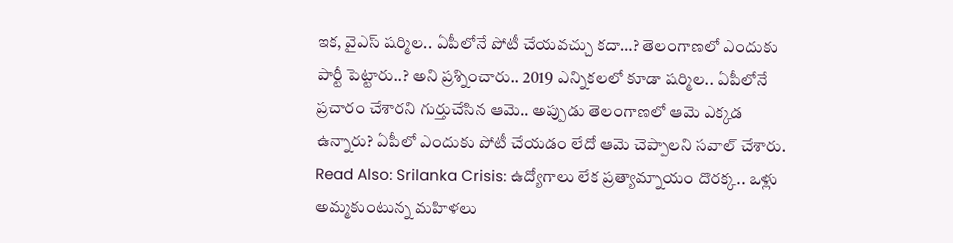ఇక, వైఎస్ షర్మిల.. ఏపీలోనే పోటీ చేయవచ్చు కదా…? తెలంగాణలో ఎందుకు పార్టీ పెట్టారు..? అని ప్రశ్నించారు.. 2019 ఎన్నికలలో కూడా షర్మిల.. ఏపీలోనే ప్రచారం చేశారని గుర్తుచేసిన ఆమె.. అప్పుడు తెలంగాణలో ఆమె ఎక్కడ ఉన్నారు? ఏపీలో ఎందుకు పోటీ చేయడం లేదో ఆమె చెప్పాలని సవాల్ చేశారు.
Read Also: Srilanka Crisis: ఉద్యోగాలు లేక ప్రత్యామ్నాయం దొరక్క.. ఒళ్లు అమ్మకుంటున్న మహిళలు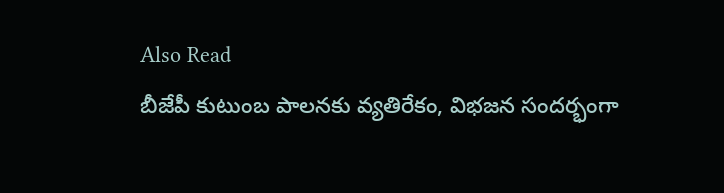Also Read
బీజేపీ కుటుంబ పాలనకు వ్యతిరేకం, విభజన సందర్భంగా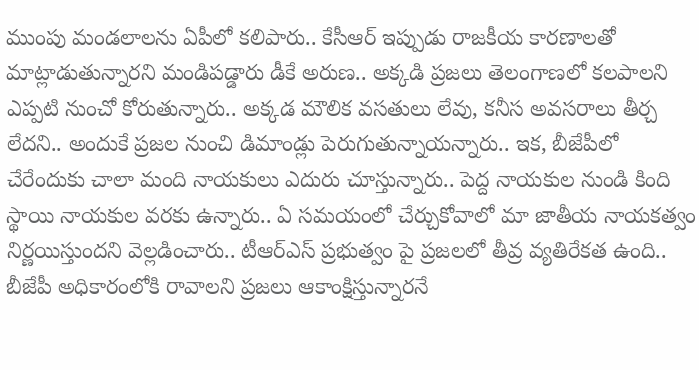ముంపు మండలాలను ఏపీలో కలిపారు.. కేసీఆర్ ఇప్పుడు రాజకీయ కారణాలతో మాట్లాడుతున్నారని మండిపడ్డారు డీకే అరుణ.. అక్కడి ప్రజలు తెలంగాణలో కలపాలని ఎప్పటి నుంచో కోరుతున్నారు.. అక్కడ మౌలిక వసతులు లేవు, కనీస అవసరాలు తీర్చ లేదని.. అందుకే ప్రజల నుంచి డిమాండ్లు పెరుగుతున్నాయన్నారు.. ఇక, బీజేపీలో చేరేందుకు చాలా మంది నాయకులు ఎదురు చూస్తున్నారు.. పెద్ద నాయకుల నుండి కింది స్థాయి నాయకుల వరకు ఉన్నారు.. ఏ సమయంలో చేర్చుకోవాలో మా జాతీయ నాయకత్వం నిర్ణయిస్తుందని వెల్లడించారు.. టీఆర్ఎస్ ప్రభుత్వం పై ప్రజలలో తీవ్ర వ్యతిరేకత ఉంది.. బీజేపీ అధికారంలోకి రావాలని ప్రజలు ఆకాంక్షిస్తున్నారనే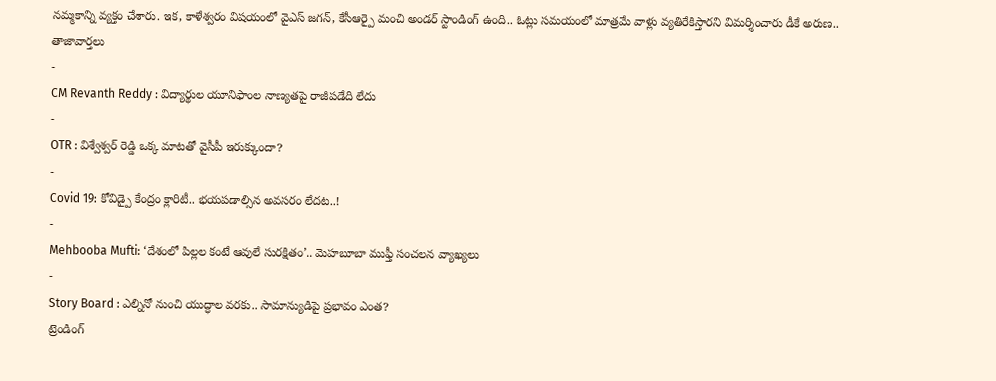నమ్మకాన్ని వ్యక్తం చేశారు. ఇక, కాళేశ్వరం విషయంలో వైఎస్ జగన్, కేసీఆర్పై మంచి అండర్ స్టాండింగ్ ఉంది.. ఓట్లు సమయంలో మాత్రమే వాళ్లు వ్యతిరేకిస్తారని విమర్శించారు డీకే అరుణ..
తాజావార్తలు
-
CM Revanth Reddy : విద్యార్థుల యూనిఫాంల నాణ్యతపై రాజీపడేది లేదు
-
OTR : విశ్వేశ్వర్ రెడ్డి ఒక్క మాటతో వైసీపీ ఇరుక్కుందా?
-
Covid 19: కోవిడ్పై కేంద్రం క్లారిటీ.. భయపడాల్సిన అవసరం లేదట..!
-
Mehbooba Mufti: ‘దేశంలో పిల్లల కంటే ఆవులే సురక్షితం’.. మెహబూబా ముఫ్తీ సంచలన వ్యాఖ్యలు
-
Story Board : ఎల్నినో నుంచి యుద్ధాల వరకు.. సామాన్యుడిపై ప్రభావం ఎంత?
ట్రెండింగ్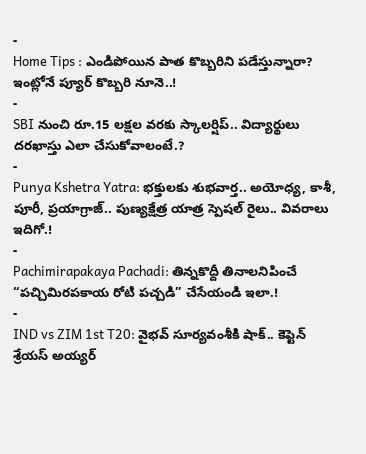-
Home Tips : ఎండిపోయిన పాత కొబ్బరిని పడేస్తున్నారా? ఇంట్లోనే ప్యూర్ కొబ్బరి నూనె..!
-
SBI నుంచి రూ.15 లక్షల వరకు స్కాలర్షిప్.. విద్యార్థులు దరఖాస్తు ఎలా చేసుకోవాలంటే.?
-
Punya Kshetra Yatra: భక్తులకు శుభవార్త.. అయోధ్య, కాశీ, పూరీ, ప్రయాగ్రాజ్.. పుణ్యక్షేత్ర యాత్ర స్పెషల్ రైలు.. వివరాలు ఇదిగో.!
-
Pachimirapakaya Pachadi: తిన్నకొద్దీ తినాలనిపించే “పచ్చిమిరపకాయ రోటి పచ్చడి” చేసేయండి ఇలా.!
-
IND vs ZIM 1st T20: వైభవ్ సూర్యవంశీకి షాక్.. కెప్టెన్ శ్రేయస్ అయ్యర్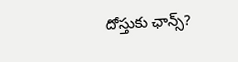దోస్తుకు ఛాన్స్?